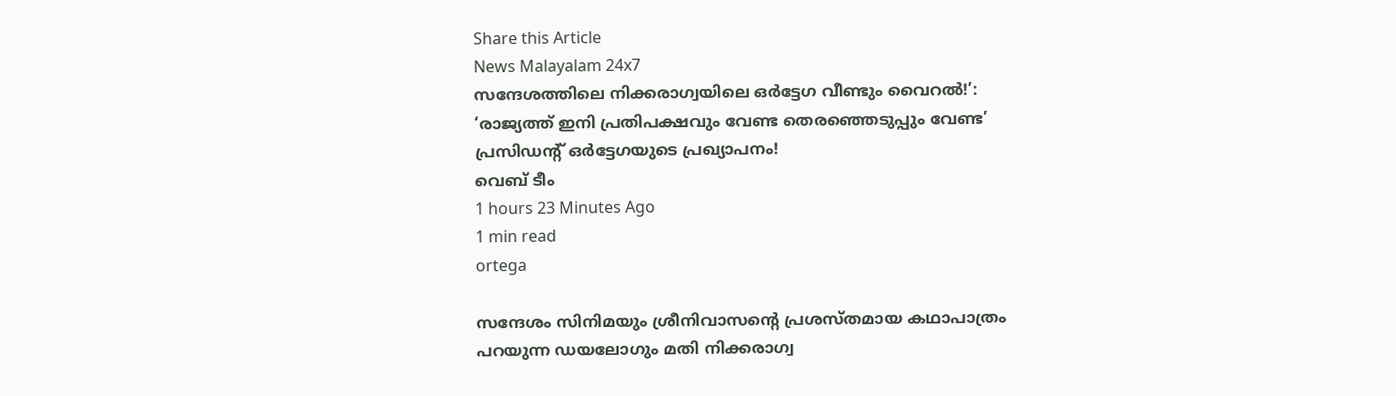Share this Article
News Malayalam 24x7
സന്ദേശത്തിലെ നിക്കരാഗ്വയിലെ ഒർട്ടേഗ വീണ്ടും വൈറൽ!’: ‘രാജ്യത്ത് ഇനി പ്രതിപക്ഷവും വേണ്ട തെരഞ്ഞെടുപ്പും വേണ്ട’ പ്രസിഡന്റ് ഒർട്ടേഗയുടെ പ്രഖ്യാപനം!
വെബ് ടീം
1 hours 23 Minutes Ago
1 min read
ortega

സന്ദേശം സിനിമയും ശ്രീനിവാസന്റെ പ്രശസ്തമായ കഥാപാത്രം പറയുന്ന ഡയലോഗും മതി നിക്കരാഗ്വ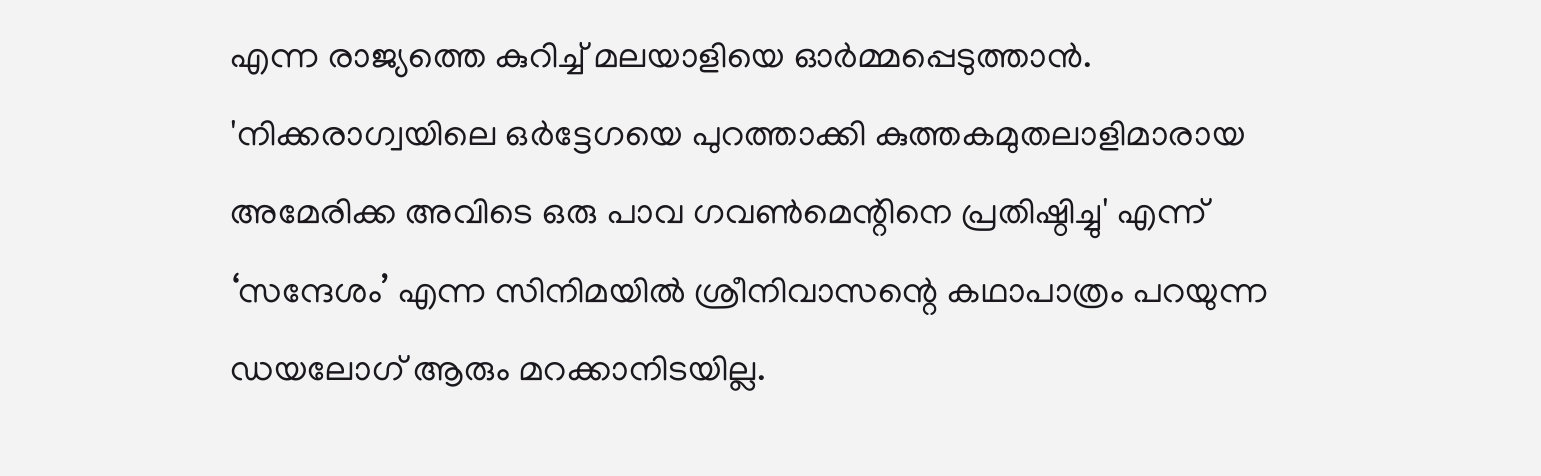എന്ന രാജ്യത്തെ കുറിച്ച് മലയാളിയെ ഓർമ്മപ്പെടുത്താൻ.  'നിക്കരാഗ്വയിലെ ഒർട്ടേഗയെ പുറത്താക്കി കുത്തകമുതലാളിമാരായ അമേരിക്ക അവിടെ ഒരു പാവ ഗവൺമെന്റിനെ പ്രതിഷ്ഠിച്ചു' എന്ന് ‘സന്ദേശം’ എന്ന സിനിമയിൽ ശ്രീനിവാസന്റെ കഥാപാത്രം പറയുന്ന ഡയലോഗ് ആരും മറക്കാനിടയില്ല.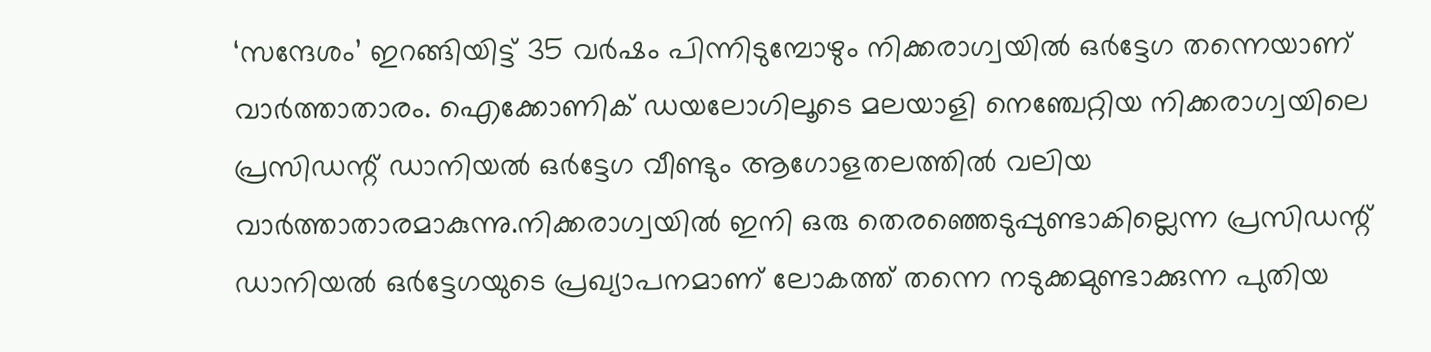‘സന്ദേശം’ ഇറങ്ങിയിട്ട് 35 വർഷം പിന്നിടുമ്പോഴും നിക്കരാഗ്വയിൽ ഒർട്ടേഗ തന്നെയാണ് വാർത്താതാരം. ഐക്കോണിക് ഡയലോഗിലൂടെ മലയാളി നെഞ്ചേറ്റിയ നിക്കരാഗ്വയിലെ പ്രസിഡന്റ് ഡാനിയൽ ഒർട്ടേഗ വീണ്ടും ആഗോളതലത്തിൽ വലിയ വാർത്താതാരമാകുന്നു.നിക്കരാഗ്വയിൽ ഇനി ഒരു തെരഞ്ഞെടുപ്പുണ്ടാകില്ലെന്ന പ്രസിഡന്റ് ഡാനിയൽ ഒർട്ടേഗയുടെ പ്രഖ്യാപനമാണ് ലോകത്ത് തന്നെ നടുക്കമുണ്ടാക്കുന്ന പുതിയ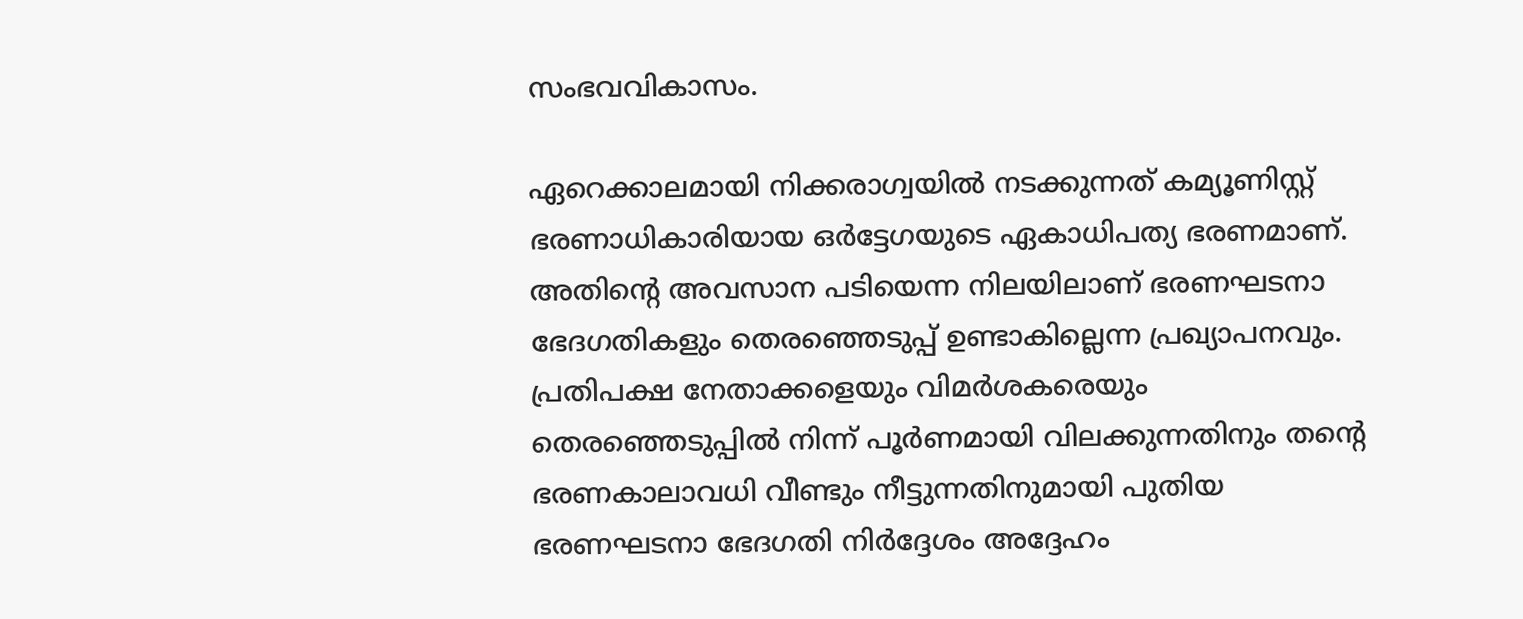സംഭവവികാസം.

ഏറെക്കാലമായി നിക്കരാഗ്വയിൽ നടക്കുന്നത് കമ്യൂണിസ്റ്റ് ഭരണാധികാരിയായ ഒർട്ടേഗയുടെ ഏകാധിപത്യ ഭരണമാണ്. അതിന്റെ അവസാന പടിയെന്ന നിലയിലാണ് ഭരണഘടനാ ഭേദഗതികളും തെരഞ്ഞെടുപ്പ് ഉണ്ടാകില്ലെന്ന പ്രഖ്യാപനവും. പ്രതിപക്ഷ നേതാക്കളെയും വിമർശകരെയും തെരഞ്ഞെടുപ്പിൽ നിന്ന് പൂർണമായി വിലക്കുന്നതിനും തന്റെ ഭരണകാലാവധി വീണ്ടും നീട്ടുന്നതിനുമായി പുതിയ ഭരണഘടനാ ഭേദഗതി നിർദ്ദേശം അദ്ദേഹം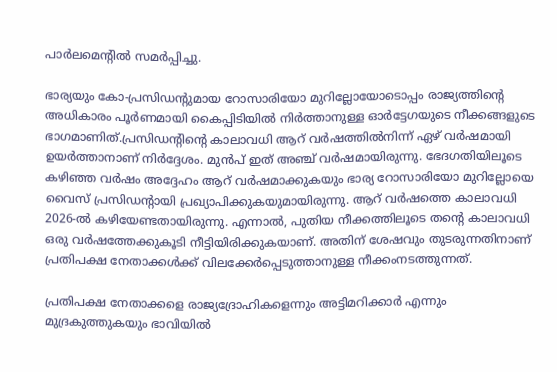പാർലമെന്റിൽ സമർപ്പിച്ചു.

ഭാര്യയും കോ-പ്രസിഡന്റുമായ റോസാരിയോ മുറില്ലോയോടൊപ്പം രാജ്യത്തിന്റെ അധികാരം പൂർണമായി കൈപ്പിടിയിൽ നിർത്താനുള്ള ഓർട്ടേഗയുടെ നീക്കങ്ങളുടെ ഭാഗമാണിത്.പ്രസിഡന്റിന്റെ കാലാവധി ആറ് വർഷത്തിൽനിന്ന് ഏഴ് വർഷമായി ഉയർത്താനാണ് നിർദ്ദേശം. മുൻപ് ഇത് അഞ്ച് വർഷമായിരുന്നു. ഭേദഗതിയിലൂടെ കഴിഞ്ഞ വർഷം അദ്ദേഹം ആറ് വർഷമാക്കുകയും ഭാര്യ റോസാരിയോ മുറില്ലോയെ വൈസ് പ്രസിഡന്റായി പ്രഖ്യാപിക്കുകയുമായിരുന്നു. ആറ് വർഷത്തെ കാലാവധി 2026-ൽ കഴിയേണ്ടതായിരുന്നു. എന്നാൽ, പുതിയ നീക്കത്തിലൂടെ തന്റെ കാലാവധി ഒരു വർഷത്തേക്കുകൂടി നീട്ടിയിരിക്കുകയാണ്. അതിന് ശേഷവും തുടരുന്നതിനാണ് പ്രതിപക്ഷ നേതാക്കൾക്ക് വിലക്കേർപ്പെടുത്താനുള്ള നീക്കംനടത്തുന്നത്.

പ്രതിപക്ഷ നേതാക്കളെ രാജ്യദ്രോഹികളെന്നും അട്ടിമറിക്കാർ എന്നും മുദ്രകുത്തുകയും ഭാവിയിൽ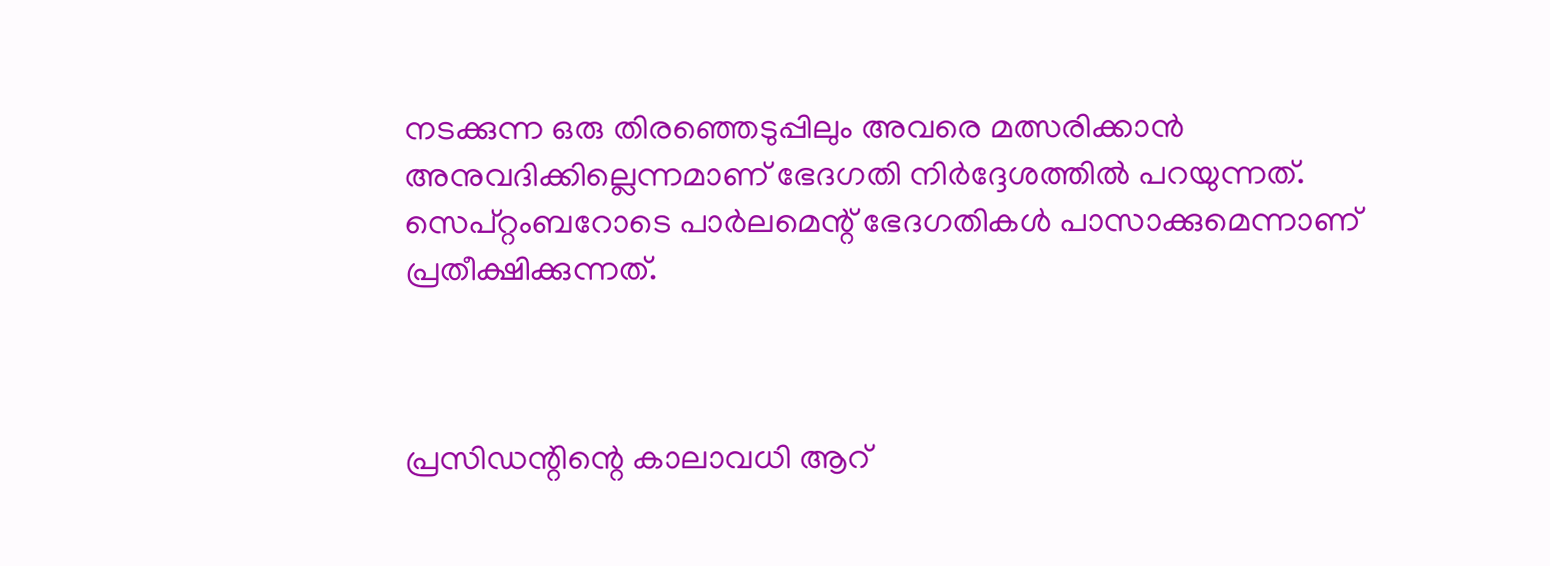നടക്കുന്ന ഒരു തിരഞ്ഞെടുപ്പിലും അവരെ മത്സരിക്കാൻ അനുവദിക്കില്ലെന്നമാണ് ഭേദഗതി നിർദ്ദേശത്തിൽ പറയുന്നത്. സെപ്റ്റംബറോടെ പാർലമെന്റ് ഭേദഗതികൾ പാസാക്കുമെന്നാണ് പ്രതീക്ഷിക്കുന്നത്.



പ്രസിഡന്റിന്റെ കാലാവധി ആറ്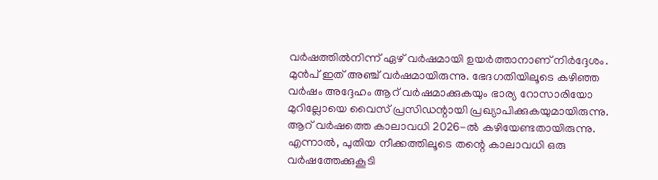വർഷത്തിൽനിന്ന് ഏഴ് വർഷമായി ഉയർത്താനാണ് നിർദ്ദേശം. മുൻപ് ഇത് അഞ്ച് വർഷമായിരുന്നു. ഭേദഗതിയിലൂടെ കഴിഞ്ഞ വർഷം അദ്ദേഹം ആറ് വർഷമാക്കുകയും ഭാര്യ റോസാരിയോ മുറില്ലോയെ വൈസ് പ്രസിഡന്റായി പ്രഖ്യാപിക്കുകയുമായിരുന്നു. ആറ് വർഷത്തെ കാലാവധി 2026-ൽ കഴിയേണ്ടതായിരുന്നു. എന്നാൽ, പുതിയ നീക്കത്തിലൂടെ തന്റെ കാലാവധി ഒരു വർഷത്തേക്കുകൂടി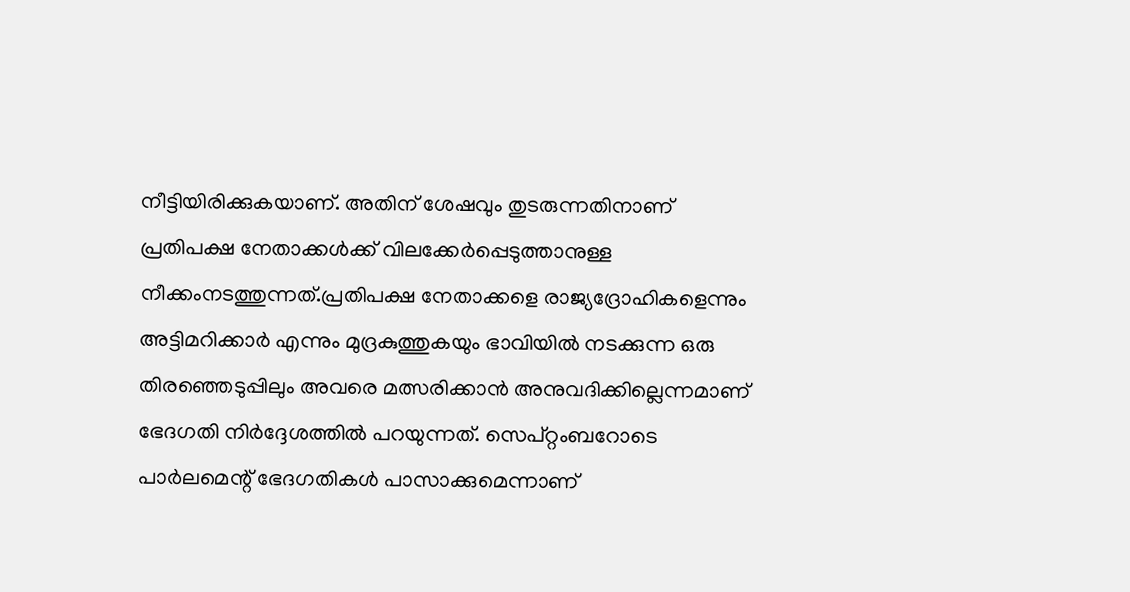നീട്ടിയിരിക്കുകയാണ്. അതിന് ശേഷവും തുടരുന്നതിനാണ് പ്രതിപക്ഷ നേതാക്കൾക്ക് വിലക്കേർപ്പെടുത്താനുള്ള നീക്കംനടത്തുന്നത്.പ്രതിപക്ഷ നേതാക്കളെ രാജ്യദ്രോഹികളെന്നും അട്ടിമറിക്കാർ എന്നും മുദ്രകുത്തുകയും ഭാവിയിൽ നടക്കുന്ന ഒരു തിരഞ്ഞെടുപ്പിലും അവരെ മത്സരിക്കാൻ അനുവദിക്കില്ലെന്നമാണ് ഭേദഗതി നിർദ്ദേശത്തിൽ പറയുന്നത്. സെപ്റ്റംബറോടെ പാർലമെന്റ് ഭേദഗതികൾ പാസാക്കുമെന്നാണ്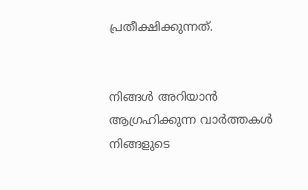പ്രതീക്ഷിക്കുന്നത്.


നിങ്ങൾ അറിയാൻ ആഗ്രഹിക്കുന്ന വാർത്തകൾ നിങ്ങളുടെ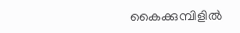കൈക്കുമ്പിളിൽ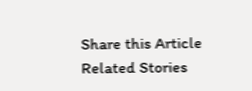Share this Article
Related Stories